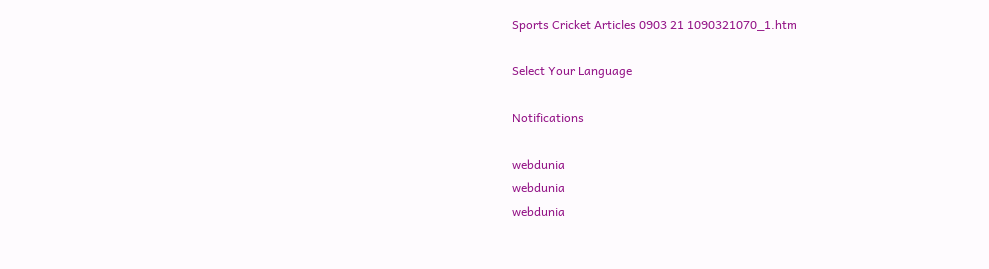Sports Cricket Articles 0903 21 1090321070_1.htm

Select Your Language

Notifications

webdunia
webdunia
webdunia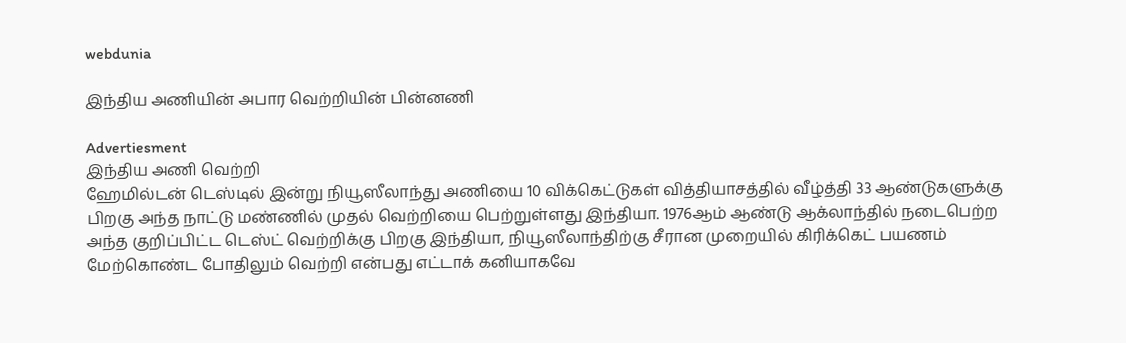webdunia

இந்திய அணியின் அபார வெற்றியின் பின்ன‌ணி

Advertiesment
இந்திய அணி வெற்றி
ஹேமில்டன் டெஸ்டில் இன்று நியூஸீலாந்து அணியை 10 விக்கெட்டுகள் வித்தியாசத்தில் வீழ்த்தி 33 ஆண்டுகளுக்கு பிறகு அந்த நாட்டு மண்ணில் முதல் வெற்றியை பெற்றுள்ளது இந்தியா. 1976ஆம் ஆண்டு ஆக்லாந்தில் நடைபெற்ற அந்த குறிப்பிட்ட டெஸ்ட் வெற்றிக்கு பிறகு இந்தியா, நியூஸீலாந்திற்கு சீரான முறையில் கிரிக்கெட் பயணம் மேற்கொண்ட போதிலும் வெற்றி என்பது எட்டாக் கனியாகவே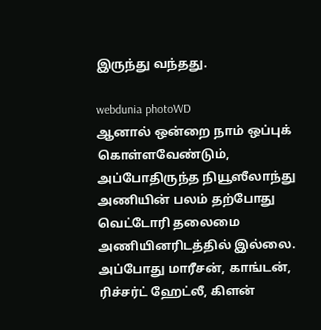இருந்து வந்தது.

webdunia photoWD
ஆனால் ஒன்றை நாம் ஒப்புக் கொள்ளவேண்டும், அப்போதிருந்த நியூஸீலாந்து அணியின் பலம் தற்போது வெட்டோரி தலைமை அணியின‌ரிடத்தில் இல்லை. அப்போது மாரீசன், காங்டன், ரிச்சர்ட் ஹேட்லீ, கிளன்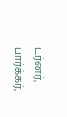டர்னர், பார்க்கர்,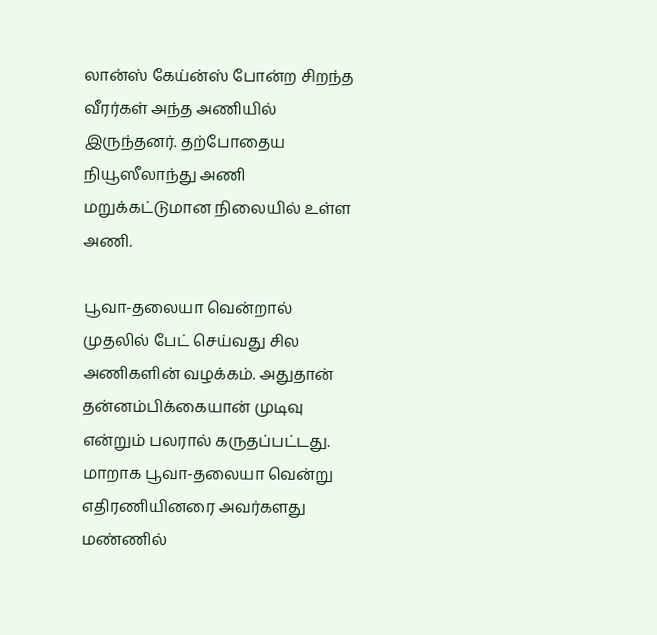லான்ஸ் கேய்ன்ஸ் போன்ற சிறந்த வீரர்கள் அந்த அணியில் இருந்தனர். தற்போதைய நியூஸீலாந்து அணி மறுக்கட்டுமான நிலையில் உள்ள அணி.

பூவா-தலையா வென்றால் முதலில் பேட் செய்வது சில அணிகளின் வழக்கம். அதுதான் தன்னம்பிக்கையான் முடிவு என்றும் பலரால் கருதப்பட்டது. மாறாக பூவா-தலையா வென்று எதிரணியினரை அவர்களது மண்ணில்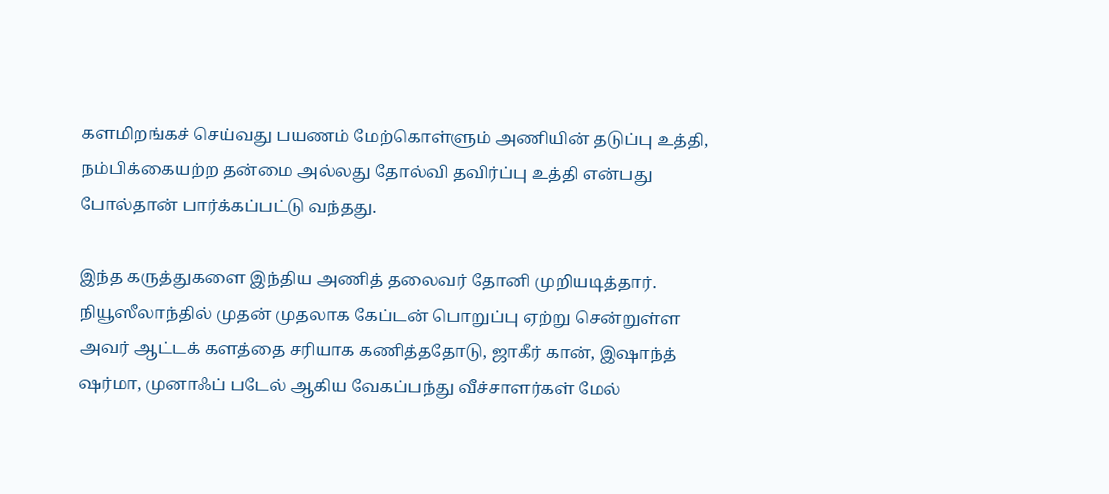களமிறங்கச் செய்வது பயணம் மேற்கொள்ளும் அணியின் தடுப்பு உத்தி, நம்பிக்கையற்ற தன்மை அல்லது தோல்வி தவிர்ப்பு உத்தி என்பது போல்தான் பார்க்கப்பட்டு வந்தது.

இந்த கருத்துகளை இந்திய அணித் தலைவர் தோனி முறியடித்தார். நியூஸீலாந்தில் முதன் முதலாக கேப்டன் பொறுப்பு ஏற்று சென்றுள்ள அவர் ஆட்டக் களத்தை சரியாக கணித்ததோடு, ஜாகீர் கான், இஷாந்த் ஷர்மா, முனாஃப் படேல் ஆகிய வேகப்பந்து வீச்சாளர்கள் மேல்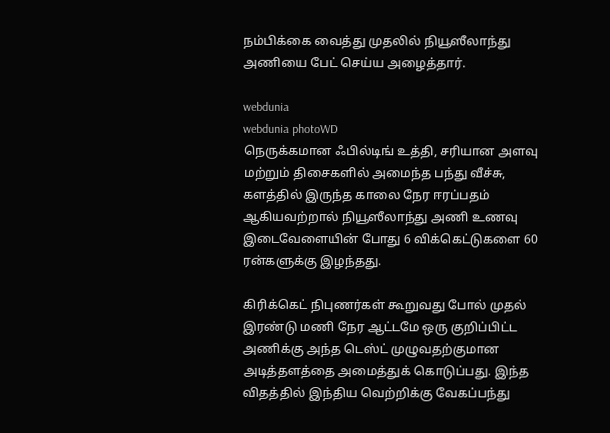நம்பிக்கை வைத்து முதலில் நியூஸீலாந்து அணியை பேட் செய்ய அழைத்தார்.

webdunia
webdunia photoWD
நெருக்கமான ஃபில்டிங் உத்தி, சரியான அளவு மற்றும் திசைகளில் அமைந்த பந்து வீச்சு, களத்தில் இருந்த காலை நேர ஈரப்பதம் ஆகியவற்றால் நியூஸீலாந்து அணி உணவு இடைவேளையின் போது 6 விக்கெட்டுகளை 60 ரன்களுக்கு இழந்தது.

கிரிக்கெட் நிபுணர்கள் கூறுவது போல் முதல் இரண்டு மணி நேர ஆட்டமே ஒரு குறிப்பிட்ட அணிக்கு அந்த டெஸ்ட் முழுவதற்குமான அடித்தளத்தை அமைத்துக் கொடுப்பது. இந்த விதத்தில் இந்திய வெற்றிக்கு வேகப்பந்து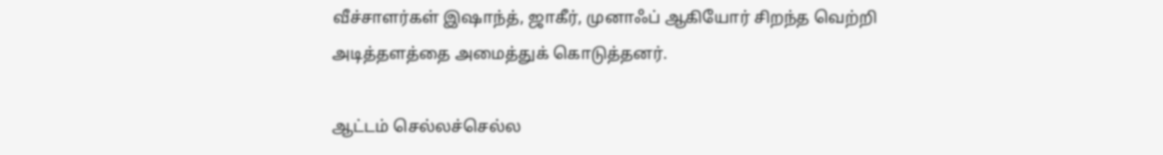வீச்சாளர்கள் இஷாந்த், ஜாகீர், முனாஃப் ஆகியோர் சிறந்த வெற்றி அடித்தளத்தை அமைத்துக் கொடுத்தனர்.

ஆட்டம் செல்லச்செல்ல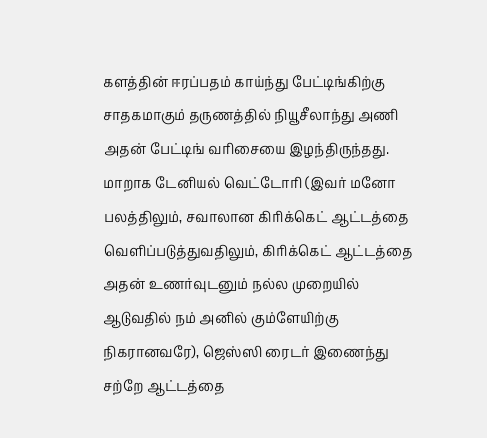களத்தின் ஈரப்பதம் காய்ந்து பேட்டிங்கிற்கு சாதகமாகும் தருணத்தில் நியூசீலாந்து அணி அதன் பேட்டிங் வரிசையை இழந்திருந்தது. மாறாக டேனியல் வெட்டோரி (இவர் மனோ பலத்திலும், சவாலான கிரிக்கெட் ஆட்டத்தை வெளிப்படுத்துவதிலும், கிரிக்கெட் ஆட்டத்தை அதன் உணர்வுடனும் நல்ல முறையில் ஆடுவதில் நம் அனில் கும்ளேயிற்கு நிகரானவரே), ஜெஸ்ஸி ரைடர் இணைந்து சற்றே ஆட்டத்தை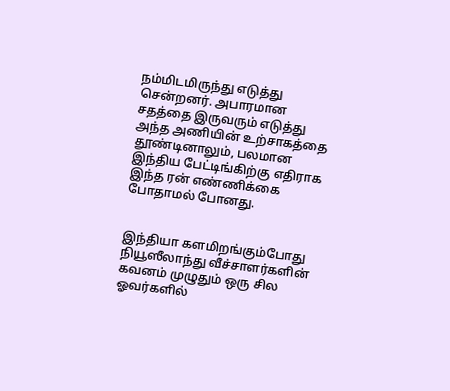நம்மிடமிருந்து எடுத்து சென்றனர். அபாரமான சதத்தை இருவரும் எடுத்து அந்த அணியின் உற்சாகத்தை தூண்டினாலும், பலமான இந்திய பேட்டிங்கிற்கு எதிராக இந்த ரன் எண்ணிக்கை போதாமல் போனது.


இந்தியா களமிறங்கும்போது நியூஸீலாந்து வீச்சாளர்களின் கவனம் முழுதும் ஒரு சில ஓவர்களில்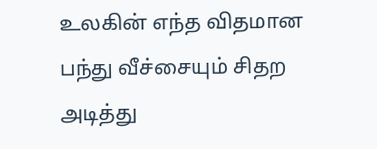உலகின் எந்த விதமான பந்து வீச்சையும் சிதற அடித்து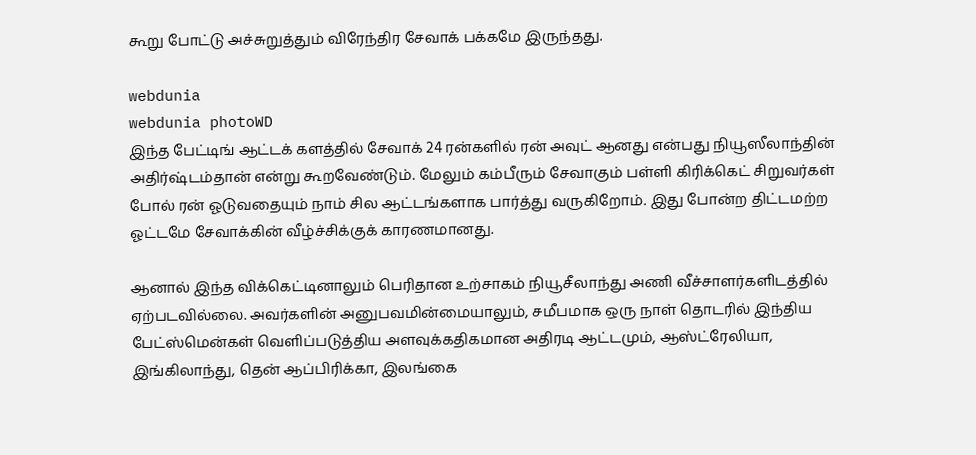கூறு போட்டு அச்சுறுத்தும் விரேந்திர சேவாக் பக்கமே இருந்தது.

webdunia
webdunia photoWD
இந்த பேட்டிங் ஆட்டக் களத்தில் சேவாக் 24 ரன்களில் ரன் அவுட் ஆனது என்பது நியூஸீலாந்தின் அதிர்ஷ்டம்தான் என்று கூறவேண்டும். மேலும் கம்பீரும் சேவாகும் பள்ளி கிரிக்கெட் சிறுவர்கள் போல் ரன் ஓடுவதையும் நாம் சில ஆட்டங்களாக பார்த்து வருகிறோம். இது போன்ற திட்டமற்ற ஓட்டமே சேவா‌க்கின் வீழ்ச்சிக்குக் காரணமானது.

ஆனால் இந்த விக்கெட்டினாலும் பெரிதான உற்சாகம் நியூசீலாந்து அணி வீச்சாளர்களிடத்தில் ஏற்படவில்லை. அவர்களின் அனுபவமின்மையாலும், சமீபமாக ஒரு நாள் தொடரில் இந்திய பேட்ஸ்மென்கள் வெளிப்படுத்திய அளவுக்கதிகமான அதிரடி ஆட்டமும், ஆஸ்ட்ரேலியா, இங்கிலாந்து, தென் ஆப்பிரிக்கா, இலங்கை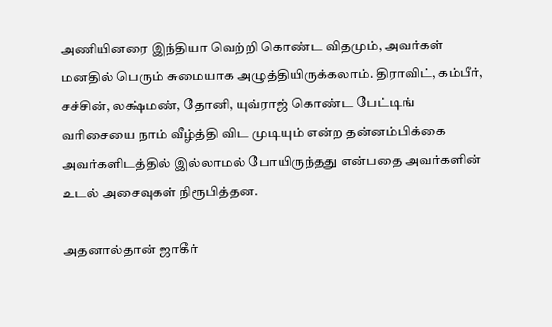அணியினரை இந்தியா வெற்றி கொண்ட விதமும், அவர்கள் மனதில் பெரும் சுமையாக அழுத்தியிருக்கலாம். திராவிட், கம்பீர், சச்சின், லக்ஷ்மண், தோனி, யுவ்ராஜ் கொண்ட பேட்டிங் வரிசையை நாம் வீழ்த்தி விட முடியும் என்ற தன்னம்பிக்கை அவர்களிடத்தில் இல்லாமல் போயிருந்தது என்பதை அவர்களின் உடல் அசைவுகள் நிரூபித்தன.

அதனால்தான் ஜாகீர்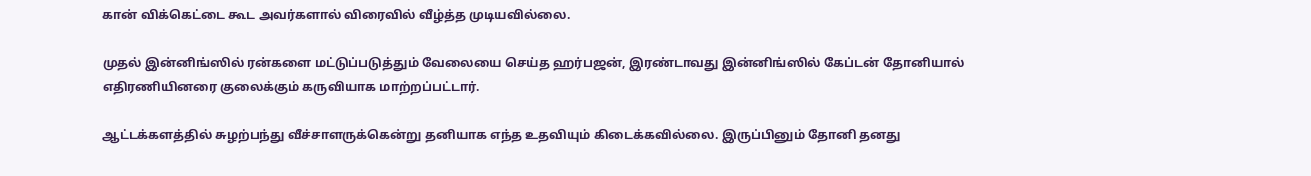கான் விக்கெட்டை கூட அவர்களால் விரைவில் வீழ்த்த முடியவில்லை.

முதல் இன்னிங்ஸில் ரன்களை மட்டுப்படுத்தும் வேலையை செய்த ஹர்பஜன், இரண்டாவது இன்னிங்ஸில் கேப்டன் தோனியால் எதிரணியினரை குலைக்கும் கருவியாக மாற்றப்பட்டார்.

ஆட்டக்களத்தில் சுழற்பந்து வீச்சாளருக்கென்று தனியாக எந்த உதவியும் கிடைக்கவில்லை. இருப்பினும் தோனி தனது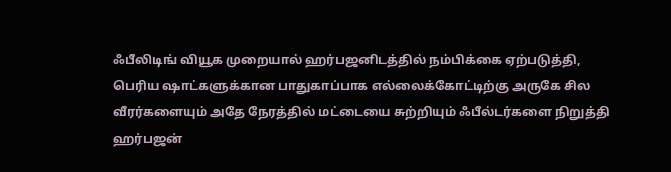ஃபீலிடிங் வியூக முறையால் ஹர்பஜனிடத்தில் நம்பிக்கை ஏற்படுத்தி, பெரிய ஷாட்களுக்கான பாதுகாப்பாக எல்லைக்கோட்டிற்கு அருகே சில வீரர்களையும் அதே நேரத்தில் மட்டையை சுற்றியும் ஃபீல்டர்களை நிறுத்தி ஹர்பஜன்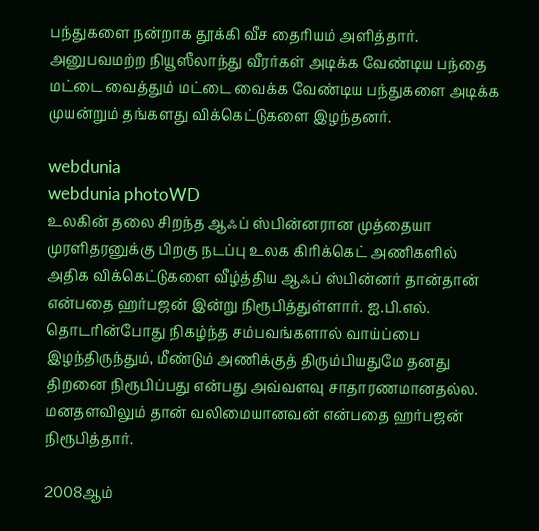பந்துகளை நன்றாக தூக்கி வீச தைரியம் அளித்தார். அனுபவமற்ற நியூஸீலாந்து வீரர்கள் அடிக்க வேண்டிய பந்தை மட்டை வைத்தும் மட்டை வைக்க வேண்டிய பந்துகளை அடிக்க முயன்றும் தங்களது விக்கெட்டுகளை இழந்தனர்.

webdunia
webdunia photoWD
உலகின் தலை சிறந்த ஆஃப் ஸ்பின்னரான முத்தையா முரளிதரனுக்கு பிறகு நடப்பு உலக கிரிக்கெட் அணிகளில் அதிக விக்கெட்டுகளை வீழ்த்திய ஆஃப் ஸ்பின்னர் தான்தான் என்பதை ஹர்பஜன் இன்று நிரூபித்துள்ளார். ஐ.பி.எல். தொடரின்போது நிகழ்ந்த சம்பவங்களால் வாய்ப்பை இழந்திருந்தும், மீண்டும் அணிக்குத் திரும்பியதுமே தனது திறனை நிரூபிப்பது என்பது அவ்வளவு சாதாரணமானதல்ல. மனதளவிலும் தான் வலிமையானவன் என்பதை ஹர்பஜன் நிரூபித்தார்.

2008ஆம்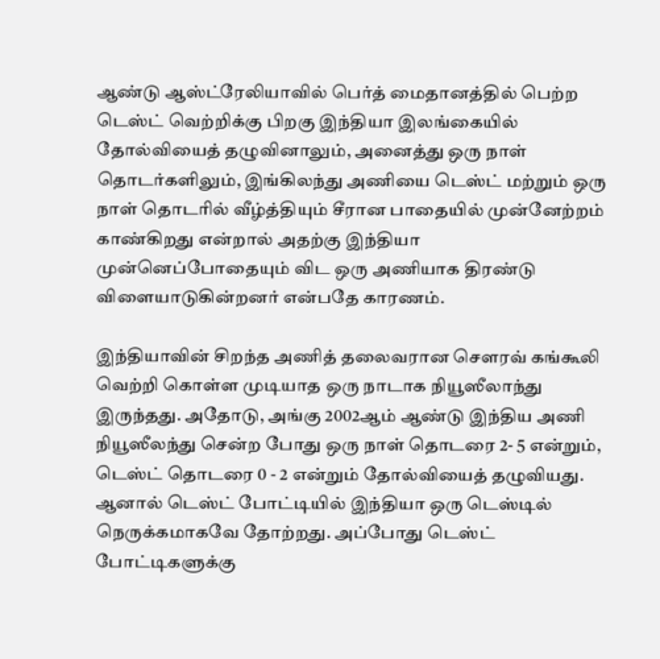ஆண்டு ஆஸ்ட்ரேலியாவில் பெர்த் மைதானத்தில் பெற்ற டெஸ்ட் வெற்றிக்கு பிறகு இந்தியா இலங்கையில் தோல்வியைத் தழுவினாலும், அனைத்து ஒரு நாள் தொடர்களிலும், இங்கிலந்து அணியை டெஸ்ட் மற்றும் ஒரு நாள் தொடரில் வீழ்த்தியும் சீரான பாதையில் முன்னேற்றம் காண்கிறது என்றால் அதற்கு இந்தியா முன்னெப்போதையும் விட ஒரு அணியாக திரண்டு விளையாடுகின்றனர் என்பதே காரணம்.

இந்தியாவின் சிறந்த அணித் தலைவரான சௌரவ் கங்கூலி வெற்றி கொள்ள முடியாத ஒரு நாடாக நியூஸீலாந்து இருந்தது. அதோடு, அங்கு 2002ஆம் ஆண்டு இந்திய அணி நியூஸீலந்து சென்ற போது ஒரு நாள் தொடரை 2- 5 என்றும், டெஸ்ட் தொடரை 0 - 2 என்றும் தோல்வியைத் தழுவியது. ஆனால் டெஸ்ட் போட்டியில் இந்தியா ஒரு டெஸ்டில் நெருக்கமாகவே தோற்றது. அப்போது டெஸ்ட் போட்டிகளுக்கு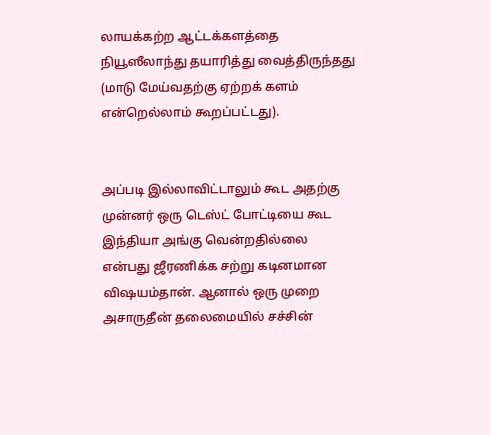லாயக்கற்ற ஆட்டக்களத்தை நியூஸீலாந்து தயாரித்து வைத்திருந்தது (மாடு மேய்வதற்கு ஏற்றக் களம் என்றெல்லாம் கூறப்பட்டது).


அப்படி இல்லாவிட்டாலும் கூட அதற்கு முன்னர் ஒரு டெஸ்ட் போட்டியை கூட இந்தியா அங்கு வென்றதில்லை என்பது ஜீரணிக்க சற்று கடினமான விஷயம்தான். ஆனால் ஒரு முறை அசாருதீன் தலைமையில் சச்சின்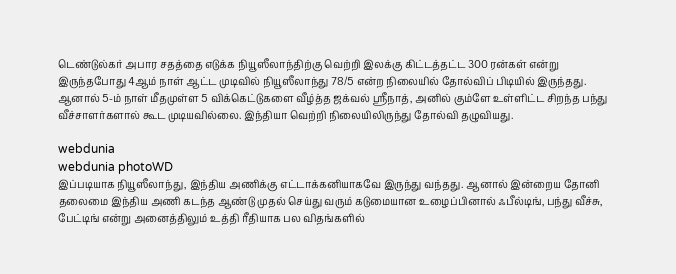டெண்டுல்கர் அபார சதத்தை எடுக்க நியூஸீலாந்திற்கு வெற்றி இலக்கு கிட்டத்தட்ட 300 ரன்கள் என்று இருந்தபோது 4ஆம் நாள் ஆட்ட முடிவில் நியூஸீலாந்து 78/5 என்ற நிலையில் தோல்விப் பிடியில் இருந்தது. ஆனால் 5-ம் நாள் மீதமுள்ள 5 விக்கெட்டுகளை வீழ்த்த ஜக்வல் ஸ்ரீநாத், அனில் கும்ளே உள்ளிட்ட சிறந்த பந்து வீச்சாளர்களால் கூட முடியவில்லை. இந்தியா வெற்றி நிலையிலிருந்து தோல்வி தழுவியது.

webdunia
webdunia photoWD
இப்படியாக நியூஸீலாந்து, இந்திய அணிக்கு எட்டாக்கனியாகவே இருந்து வந்தது. ஆனால் இன்றைய தோனி தலைமை இந்திய அணி கடந்த ஆண்டு முதல் செய்து வரும் கடுமையான உழைப்பினால் ஃபீல்டிங், பந்து வீச்சு, பேட்டிங் என்று அனைத்திலும் உத்தி ரீதியாக பல விதங்களில்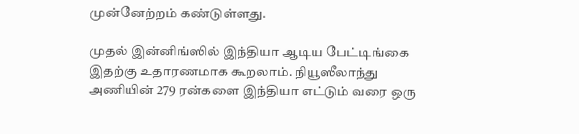முன்னேற்றம் கண்டுள்ளது.

முதல் இன்னிங்ஸில் இந்தியா ஆடிய பேட்டிங்கை இதற்கு உதாரணமாக கூறலாம். நியூஸீலாந்து அணியின் 279 ரன்களை இந்தியா எட்டும் வரை ஒரு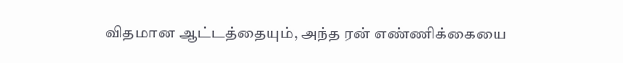விதமான ஆட்டத்தையும், அந்த ரன் எண்ணிக்கையை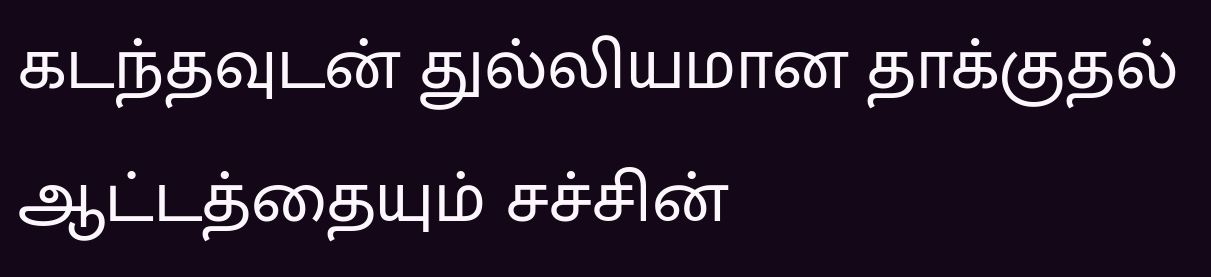கடந்தவுடன் துல்லியமான தாக்குதல் ஆட்டத்தையும் சச்சின்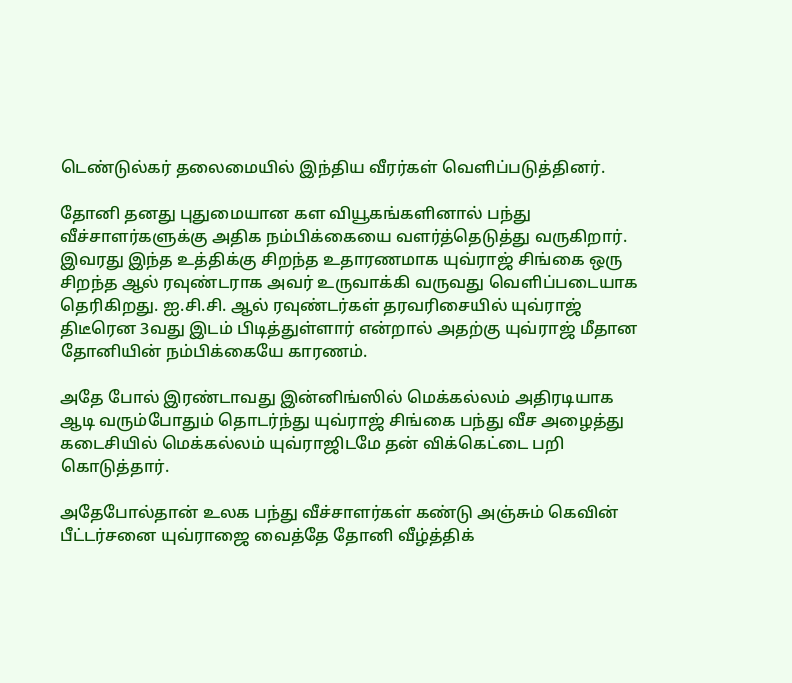டெண்டுல்கர் தலைமையில் இந்திய வீரர்கள் வெளிப்படுத்தினர்.

தோனி தனது புதுமையான கள வியூகங்களினால் பந்து வீச்சாளர்களுக்கு அதிக நம்பிக்கையை வளர்த்தெடுத்து வருகிறார். இவரது இந்த உத்திக்கு சிறந்த உதாரணமாக யுவ்ராஜ் சிங்கை ஒரு சிறந்த ஆல் ரவுண்டராக அவர் உருவாக்கி வருவது வெளிப்படையாக தெரிகிறது. ஐ.சி.சி. ஆல் ரவுண்டர்கள் தரவரிசையில் யுவ்ராஜ் திடீரென 3வது இடம் பிடித்துள்ளார் என்றால் அதற்கு யுவ்ராஜ் மீதான தோனியின் நம்பிக்கையே காரணம்.

அதே போல் இரண்டாவது இன்னிங்ஸில் மெக்கல்லம் அதிரடியாக ஆடி வரும்போதும் தொடர்ந்து யுவ்ராஜ் சிங்கை பந்து வீச அழைத்து கடைசியில் மெக்கல்லம் யுவ்ராஜிடமே தன் விக்கெட்டை பறி கொடுத்தார்.

அதேபோல்தான் உலக பந்து வீச்சாளர்கள் கண்டு அஞ்சும் கெவின் பீட்டர்சனை யுவ்ராஜை வைத்தே தோனி வீழ்த்திக்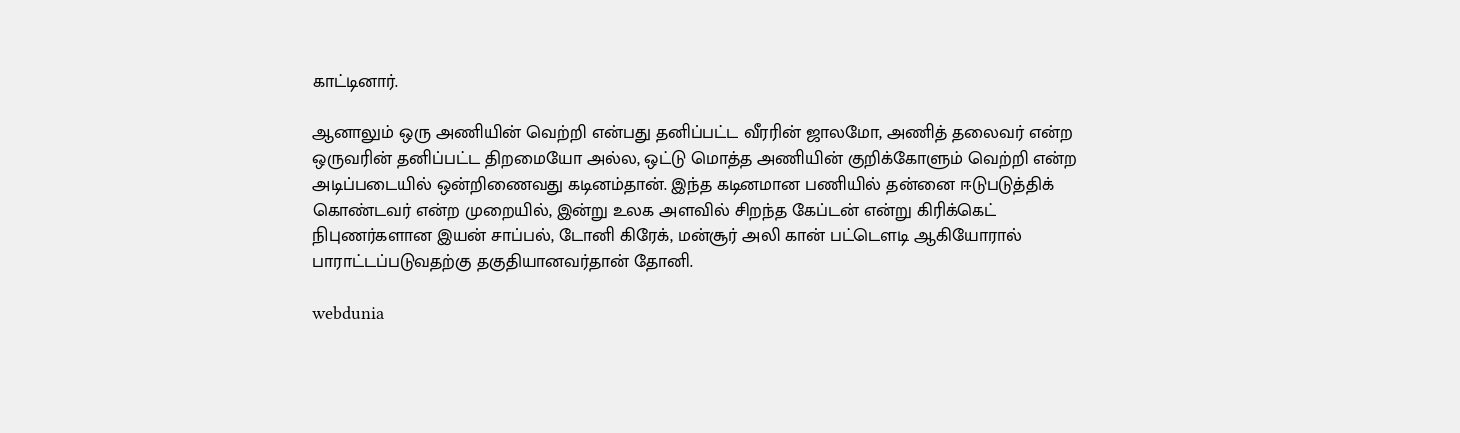காட்டினார்.

ஆனாலும் ஒரு அணியின் வெற்றி என்பது தனிப்பட்ட வீரரின் ஜாலமோ, அணித் தலைவர் என்ற ஒருவரின் தனிப்பட்ட திறமையோ அல்ல, ஒட்டு மொத்த அணியின் குறிக்கோளும் வெற்றி என்ற அடிப்படையில் ஒன்றிணைவது கடினம்தான். இந்த கடினமான பணியில் தன்னை ஈடுபடுத்திக் கொண்டவர் என்ற முறையில், இன்று உலக அளவில் சிறந்த கேப்டன் என்று கிரிக்கெட் நிபுணர்களான இயன் சாப்பல், டோனி கிரேக், மன்சூர் அலி கான் பட்டௌடி ஆகியோரால் பாராட்டப்படுவதற்கு தகுதியானவர்தான் தோனி.

webdunia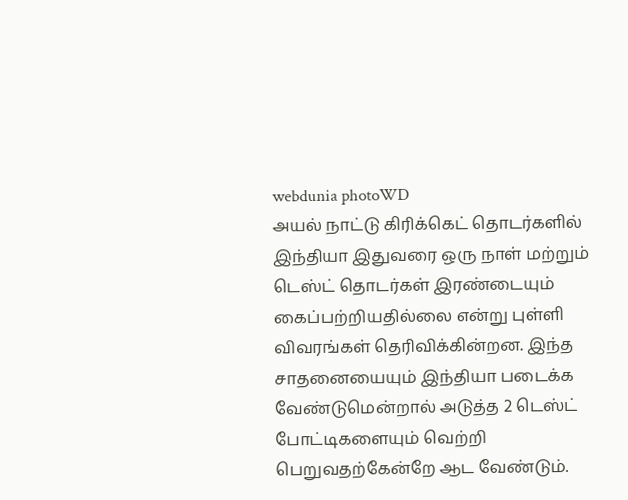webdunia photoWD
அயல் நாட்டு கிரிக்கெட் தொடர்களில் இந்தியா இதுவரை ஒரு நாள் மற்றும் டெஸ்ட் தொடர்கள் இரண்டையும் கைப்பற்றியதில்லை என்று புள்ளி விவரங்கள் தெரிவிக்கின்றன. இந்த சாதனையையும் இந்தியா படைக்க வேண்டுமென்றால் அடுத்த 2 டெஸ்ட் போட்டிகளையும் வெற்றி பெறுவதற்கேன்றே ஆட வேண்டும்.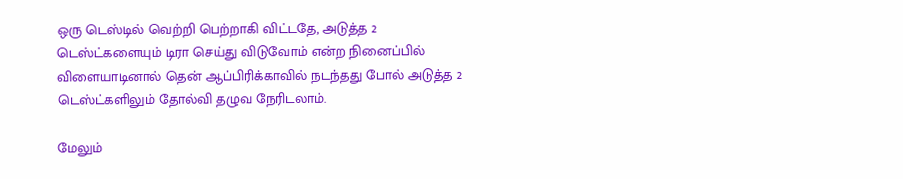ஒரு டெஸ்டில் வெற்றி பெற்றாகி விட்டதே, அடுத்த 2 டெஸ்ட்களையும் டிரா செய்து விடுவோம் என்ற நினைப்பில் விளையாடினால் தென் ஆப்பிரிக்காவில் நடந்தது போல் அடுத்த 2 டெஸ்ட்களிலும் தோல்வி தழுவ நேரிடலாம்.

மேலும்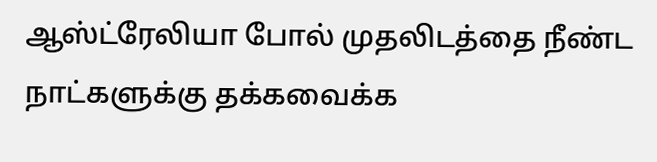ஆஸ்ட்ரேலியா போல் முதலிடத்தை நீண்ட நாட்களுக்கு தக்கவைக்க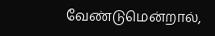வேண்டுமென்றால்,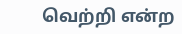வெற்றி என்ற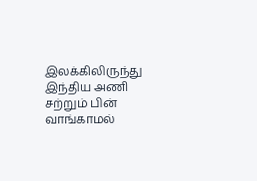இலக்கிலிருந்து இந்திய அணி சற்றும் பின் வாங்காமல்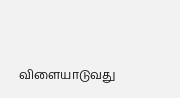விளையாடுவது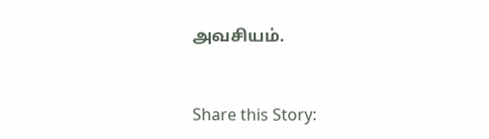அவசியம்.


Share this Story: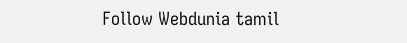Follow Webdunia tamil